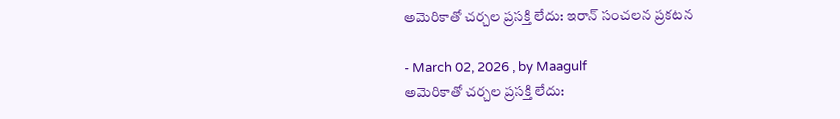అమెరికాతో చర్చల ప్రసక్తి లేదు: ఇరాన్ సంచలన ప్రకటన

- March 02, 2026 , by Maagulf
అమెరికాతో చర్చల ప్రసక్తి లేదు: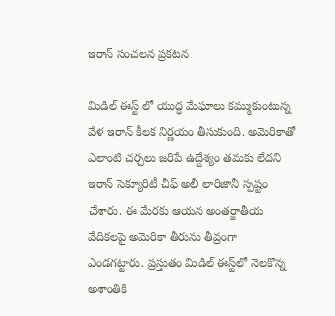ఇరాన్ సంచలన ప్రకటన

మిడిల్ ఈస్ట్ లో యుద్ధ మేఘాలు కమ్ముకుంటున్న వేళ ఇరాన్ కీలక నిర్ణయం తీసుకుంది. అమెరికాతో ఎలాంటి చర్చలు జరిపే ఉద్దేశ్యం తమకు లేదని ఇరాన్ సెక్యూరిటీ చీఫ్ అలీ లారిజానీ స్పష్టం చేశారు. ఈ మేరకు ఆయన అంతర్జాతీయ వేదికలపై అమెరికా తీరును తీవ్రంగా ఎండగట్టారు. ప్రస్తుతం మిడిల్ ఈస్ట్‌లో నెలకొన్న అశాంతికి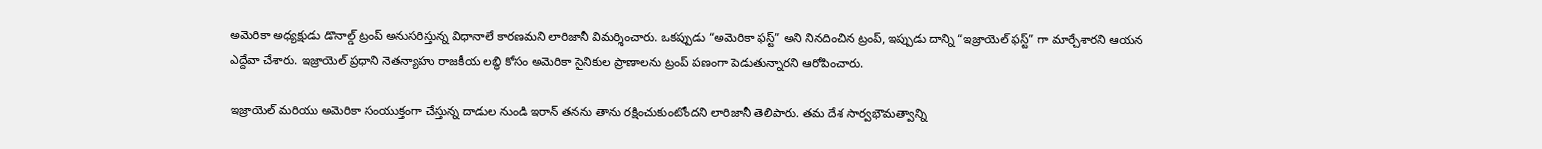అమెరికా అధ్యక్షుడు డొనాల్డ్ ట్రంప్ అనుసరిస్తున్న విధానాలే కారణమని లారిజానీ విమర్శించారు. ఒకప్పుడు “అమెరికా ఫస్ట్” అని నినదించిన ట్రంప్, ఇప్పుడు దాన్ని “ఇజ్రాయెల్ ఫస్ట్” గా మార్చేశారని ఆయన ఎద్దేవా చేశారు. ఇజ్రాయెల్ ప్రధాని నెతన్యాహు రాజకీయ లబ్ధి కోసం అమెరికా సైనికుల ప్రాణాలను ట్రంప్ పణంగా పెడుతున్నారని ఆరోపించారు.

ఇజ్రాయెల్ మరియు అమెరికా సంయుక్తంగా చేస్తున్న దాడుల నుండి ఇరాన్ తనను తాను రక్షించుకుంటోందని లారిజానీ తెలిపారు. తమ దేశ సార్వభౌమత్వాన్ని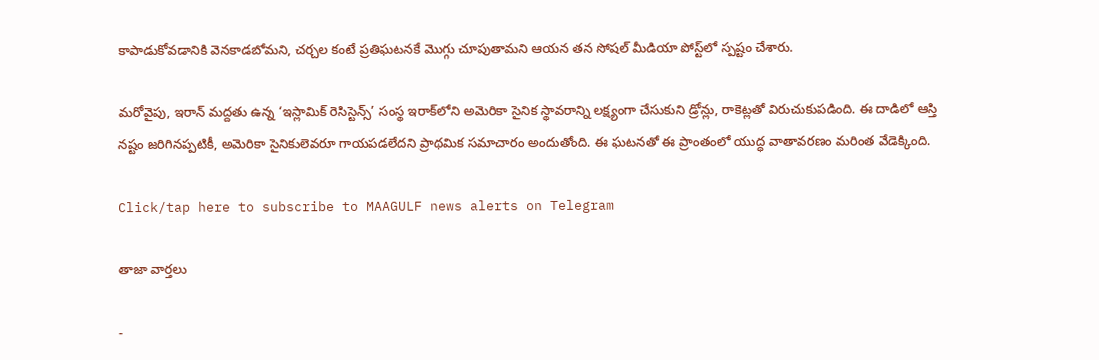కాపాడుకోవడానికి వెనకాడబోమని, చర్చల కంటే ప్రతిఘటనకే మొగ్గు చూపుతామని ఆయన తన సోషల్ మీడియా పోస్ట్‌లో స్పష్టం చేశారు.

మరోవైపు, ఇరాన్ మద్దతు ఉన్న ‘ఇస్లామిక్ రెసిస్టెన్స్’ సంస్థ ఇరాక్‌లోని అమెరికా సైనిక స్థావరాన్ని లక్ష్యంగా చేసుకుని డ్రోన్లు, రాకెట్లతో విరుచుకుపడింది. ఈ దాడిలో ఆస్తి నష్టం జరిగినప్పటికీ, అమెరికా సైనికులెవరూ గాయపడలేదని ప్రాథమిక సమాచారం అందుతోంది. ఈ ఘటనతో ఈ ప్రాంతంలో యుద్ధ వాతావరణం మరింత వేడెక్కింది.

Click/tap here to subscribe to MAAGULF news alerts on Telegram

తాజా వార్తలు

-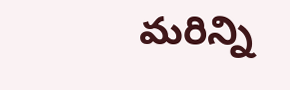మరిన్ని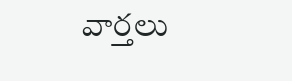వార్తలు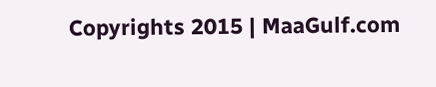Copyrights 2015 | MaaGulf.com